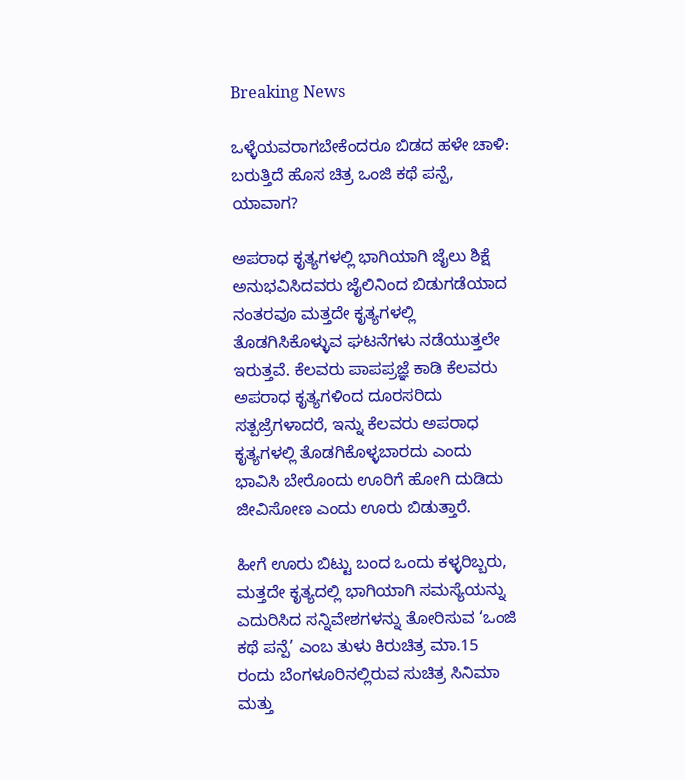Breaking News

ಒಳ್ಳೆಯವರಾಗಬೇಕೆಂದರೂ ಬಿಡದ ಹಳೇ ಚಾಳಿ: ಬರುತ್ತಿದೆ ಹೊಸ ಚಿತ್ರ ಒಂಜಿ ಕಥೆ ಪನ್ಪೆ, ಯಾವಾಗ?

ಅಪರಾಧ ಕೃತ್ಯಗಳಲ್ಲಿ ಭಾಗಿಯಾಗಿ ಜೈಲು ಶಿಕ್ಷೆ ಅನುಭವಿಸಿದವರು ಜೈಲಿನಿಂದ ಬಿಡುಗಡೆಯಾದ ನಂತರವೂ ಮತ್ತದೇ ಕೃತ್ಯಗಳಲ್ಲಿ ತೊಡಗಿಸಿಕೊಳ್ಳುವ ಘಟನೆಗಳು ನಡೆಯುತ್ತಲೇ ಇರುತ್ತವೆ. ಕೆಲವರು ಪಾಪಪ್ರಜ್ಞೆ ಕಾಡಿ ಕೆಲವರು ಅಪರಾಧ ಕೃತ್ಯಗಳಿಂದ ದೂರಸರಿದು ಸತ್ಪಜ್ರೆಗಳಾದರೆ, ಇನ್ನು ಕೆಲವರು ಅಪರಾಧ ಕೃತ್ಯಗಳಲ್ಲಿ ತೊಡಗಿಕೊಳ್ಳಬಾರದು ಎಂದು ಭಾವಿಸಿ ಬೇರೊಂದು ಊರಿಗೆ ಹೋಗಿ ದುಡಿದು ಜೀವಿಸೋಣ ಎಂದು ಊರು ಬಿಡುತ್ತಾರೆ.

ಹೀಗೆ ಊರು ಬಿಟ್ಟು ಬಂದ ಒಂದು ಕಳ್ಳರಿಬ್ಬರು, ಮತ್ತದೇ ಕೃತ್ಯದಲ್ಲಿ ಭಾಗಿಯಾಗಿ ಸಮಸ್ಯೆಯನ್ನು ಎದುರಿಸಿದ ಸನ್ನಿವೇಶಗಳನ್ನು ತೋರಿಸುವ ‘ಒಂಜಿ ಕಥೆ ಪನ್ಪೆ’ ಎಂಬ ತುಳು ಕಿರುಚಿತ್ರ ಮಾ.15 ರಂದು ಬೆಂಗಳೂರಿನಲ್ಲಿರುವ ಸುಚಿತ್ರ ಸಿನಿಮಾ ಮತ್ತು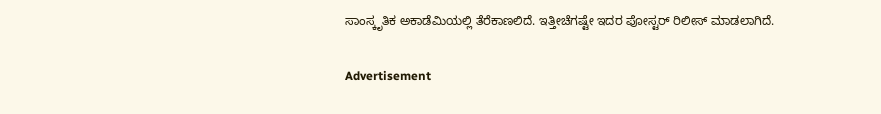ಸಾಂಸ್ಕೃತಿಕ ಅಕಾಡೆಮಿಯಲ್ಲಿ ತೆರೆಕಾಣಲಿದೆ. ಇತ್ತೀಚೆಗಷ್ಟೇ ಇದರ ಪೋಸ್ಟರ್ ರಿಲೀಸ್ ಮಾಡಲಾಗಿದೆ.

Advertisement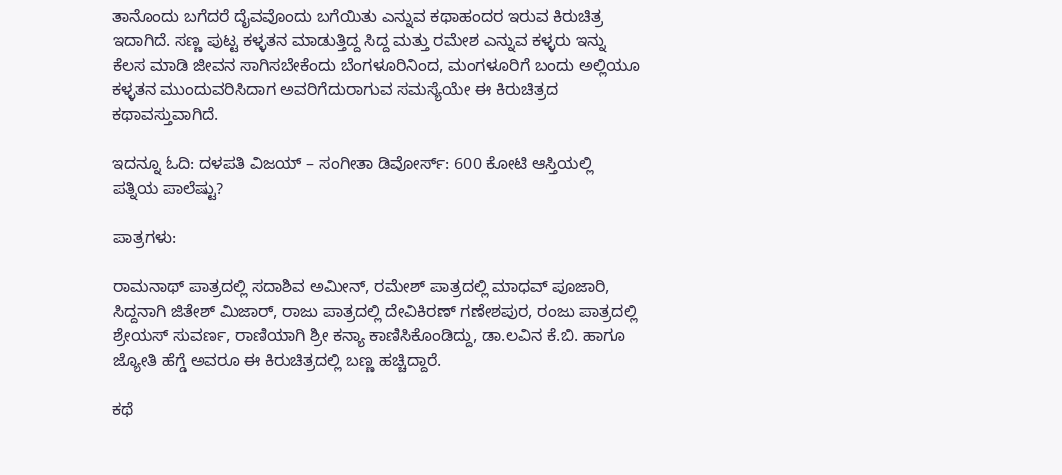ತಾನೊಂದು ಬಗೆದರೆ ದೈವವೊಂದು ಬಗೆಯಿತು ಎನ್ನುವ ಕಥಾಹಂದರ ಇರುವ ಕಿರುಚಿತ್ರ ಇದಾಗಿದೆ. ಸಣ್ಣ ಪುಟ್ಟ ಕಳ್ಳತನ ಮಾಡುತ್ತಿದ್ದ ಸಿದ್ದ ಮತ್ತು ರಮೇಶ ಎನ್ನುವ ಕಳ್ಳರು ಇನ್ನು ಕೆಲಸ ಮಾಡಿ ಜೀವನ ಸಾಗಿಸಬೇಕೆಂದು ಬೆಂಗಳೂರಿನಿಂದ, ಮಂಗಳೂರಿಗೆ ಬಂದು ಅಲ್ಲಿಯೂ ಕಳ್ಳತನ ಮುಂದುವರಿಸಿದಾಗ ಅವರಿಗೆದುರಾಗುವ ಸಮಸ್ಯೆಯೇ ಈ ಕಿರುಚಿತ್ರದ ಕಥಾವಸ್ತುವಾಗಿದೆ.

ಇದನ್ನೂ ಓದಿ: ದಳಪತಿ ವಿಜಯ್ – ಸಂಗೀತಾ ಡಿವೋರ್ಸ್: 600 ಕೋಟಿ ಆಸ್ತಿಯಲ್ಲಿ ಪತ್ನಿಯ ಪಾಲೆಷ್ಟು?

ಪಾತ್ರಗಳು:

ರಾಮನಾಥ್ ಪಾತ್ರದಲ್ಲಿ ಸದಾಶಿವ ಅಮೀನ್, ರಮೇಶ್ ಪಾತ್ರದಲ್ಲಿ ಮಾಧವ್ ಪೂಜಾರಿ, ಸಿದ್ದನಾಗಿ ಜಿತೇಶ್ ಮಿಜಾರ್, ರಾಜು ಪಾತ್ರದಲ್ಲಿ ದೇವಿಕಿರಣ್ ಗಣೇಶಪುರ, ರಂಜು ಪಾತ್ರದಲ್ಲಿ ಶ್ರೇಯಸ್ ಸುವರ್ಣ, ರಾಣಿಯಾಗಿ ಶ್ರೀ ಕನ್ಯಾ ಕಾಣಿಸಿಕೊಂಡಿದ್ದು, ಡಾ.ಲವಿನ ಕೆ.ಬಿ. ಹಾಗೂ ಜ್ಯೋತಿ ಹೆಗ್ಡೆ ಅವರೂ ಈ ಕಿರುಚಿತ್ರದಲ್ಲಿ ಬಣ್ಣ ಹಚ್ಚಿದ್ದಾರೆ.

ಕಥೆ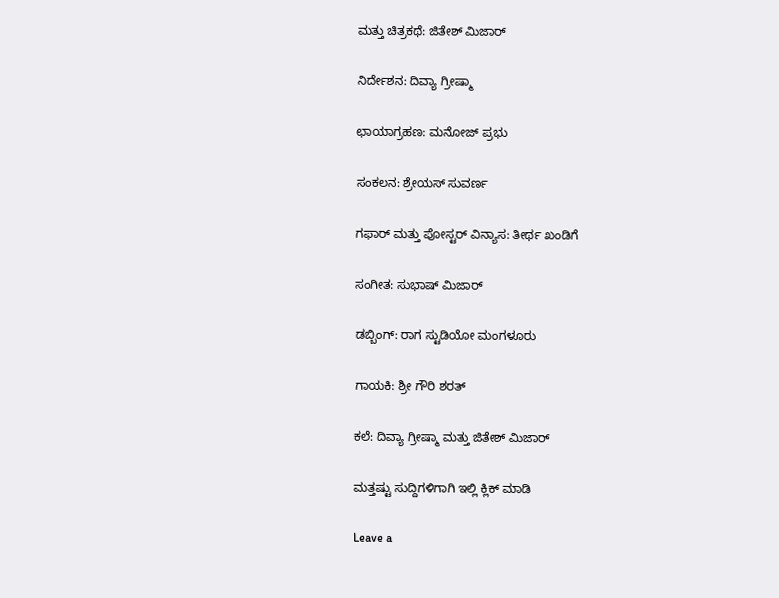ಮತ್ತು ಚಿತ್ರಕಥೆ: ಜಿತೇಶ್ ಮಿಜಾರ್

ನಿರ್ದೇಶನ: ದಿವ್ಯಾ ಗ್ರೀಷ್ಮಾ

ಛಾಯಾಗ್ರಹಣ: ಮನೋಜ್ ಪ್ರಭು

ಸಂಕಲನ: ಶ್ರೇಯಸ್ ಸುವರ್ಣ

ಗಫಾರ್ ಮತ್ತು ಪೋಸ್ಟರ್ ವಿನ್ಯಾಸ: ತೀರ್ಥ ಖಂಡಿಗೆ

ಸಂಗೀತ: ಸುಭಾಷ್ ಮಿಜಾರ್

ಡಬ್ಬಿಂಗ್: ರಾಗ ಸ್ಟುಡಿಯೋ ಮಂಗಳೂರು

ಗಾಯಕಿ: ಶ್ರೀ ಗೌರಿ ಶರತ್

ಕಲೆ: ದಿವ್ಯಾ ಗ್ರೀಷ್ಮಾ ಮತ್ತು ಜಿತೇಶ್ ಮಿಜಾರ್

ಮತ್ತಷ್ಟು ಸುದ್ದಿಗಳಿಗಾಗಿ ಇಲ್ಲಿ ಕ್ಲಿಕ್ ಮಾಡಿ

Leave a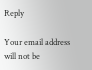Reply

Your email address will not be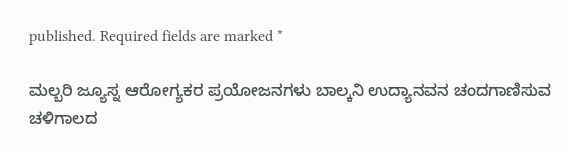published. Required fields are marked *

ಮಲ್ಬರಿ ಜ್ಯೂಸ್ನ ಆರೋಗ್ಯಕರ ಪ್ರಯೋಜನಗಳು ಬಾಲ್ಕನಿ ಉದ್ಯಾನವನ ಚಂದಗಾಣಿಸುವ ಚಳಿಗಾಲದ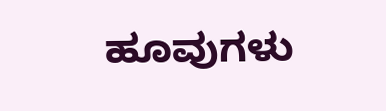ಹೂವುಗಳು